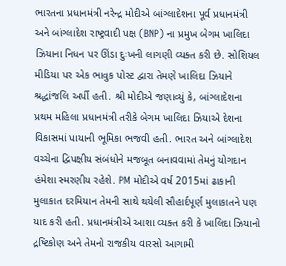ભારતના પ્રધાનમંત્રી નરેન્દ્ર મોદીએ બાંગ્લાદેશના પૂર્વ પ્રધાનમંત્રી અને બાંગ્લાદેશ રાષ્ટ્રવાદી પક્ષ (BNP) ના પ્રમુખ બેગમ ખાલિદા ઝિયાના નિધન પર ઊંડા દુઃખની લાગણી વ્યક્ત કરી છે. સોશિયલ મીડિયા પર એક ભાવુક પોસ્ટ દ્વારા તેમણે ખાલિદા ઝિયાને શ્રદ્ધાંજલિ અર્પી હતી. શ્રી મોદીએ જણાવ્યું કે, બાંગ્લાદેશના પ્રથમ મહિલા પ્રધાનમંત્રી તરીકે બેગમ ખાલિદા ઝિયાએ દેશના વિકાસમાં પાયાની ભૂમિકા ભજવી હતી. ભારત અને બાંગ્લાદેશ વચ્ચેના દ્વિપક્ષીય સંબંધોને મજબૂત બનાવવામાં તેમનું યોગદાન હંમેશા સ્મરણીય રહેશે. PM મોદીએ વર્ષ 2015માં ઢાકાની મુલાકાત દરમિયાન તેમની સાથે થયેલી સૌહાર્દપૂર્ણ મુલાકાતને પણ યાદ કરી હતી. પ્રધાનમંત્રીએ આશા વ્યક્ત કરી કે ખાલિદા ઝિયાનો દ્રષ્ટિકોણ અને તેમનો રાજકીય વારસો આગામી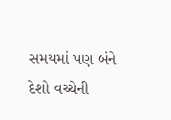સમયમાં પણ બંને દેશો વચ્ચેની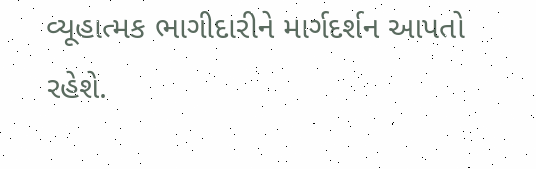વ્યૂહાત્મક ભાગીદારીને માર્ગદર્શન આપતો રહેશે.